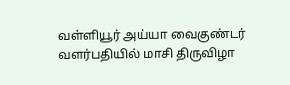வள்ளியூர் அய்யா வைகுண்டர் வளர்பதியில் மாசி திருவிழா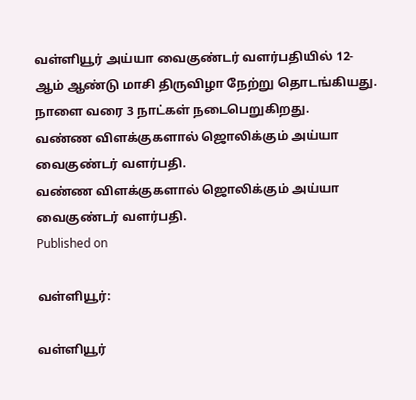வள்ளியூர் அய்யா வைகுண்டர் வளர்பதியில் 12-ஆம் ஆண்டு மாசி திருவிழா நேற்று தொடங்கியது. நாளை வரை 3 நாட்கள் நடைபெறுகிறது.
வண்ண விளக்குகளால் ஜொலிக்கும் அய்யா வைகுண்டர் வளர்பதி.
வண்ண விளக்குகளால் ஜொலிக்கும் அய்யா வைகுண்டர் வளர்பதி.
Published on

வள்ளியூர்:

வள்ளியூர்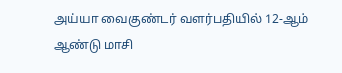அய்யா வைகுண்டர் வளர்பதியில் 12-ஆம் ஆண்டு மாசி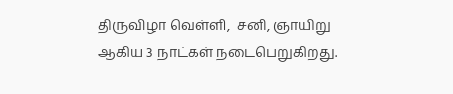திருவிழா வெள்ளி,  சனி, ஞாயிறு ஆகிய 3 நாட்கள் நடைபெறுகிறது.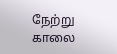நேற்று காலை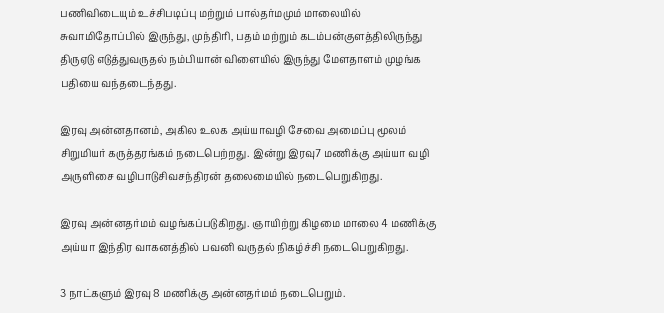பணிவிடையும் உச்சிபடிப்பு மற்றும் பால்தர்மமும் மாலையில் சுவாமிதோப்பில் இருந்து, முந்திரி, பதம் மற்றும் கடம்பன்குளத்திலிருந்து திருஏடு எடுத்துவருதல் நம்பியான் விளையில் இருந்து மேளதாளம் முழங்க பதியை வந்தடைந்தது.

இரவு அன்னதானம், அகில உலக அய்யாவழி சேவை அமைப்பு மூலம் சிறுமியர் கருத்தரங்கம் நடைபெற்றது. இன்று இரவு7 மணிக்கு அய்யா வழி அருளிசை வழிபாடுசிவசந்திரன் தலைமையில் நடைபெறுகிறது.

இரவு அன்னதர்மம் வழங்கப்படுகிறது. ஞாயிற்று கிழமை மாலை 4 மணிக்கு அய்யா இந்திர வாகனத்தில் பவனி வருதல் நிகழ்ச்சி நடைபெறுகிறது.

3 நாட்களும் இரவு 8 மணிக்கு அன்னதர்மம் நடைபெறும்.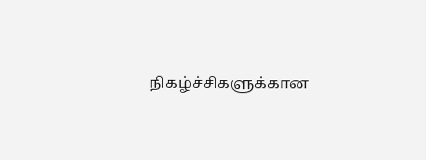நிகழ்ச்சிகளுக்கான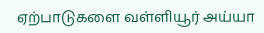ஏற்பாடுகளை வள்ளியூர் அய்யா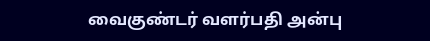வைகுண்டர் வளர்பதி அன்பு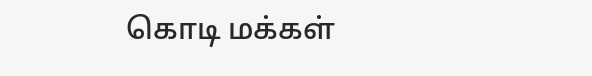கொடி மக்கள்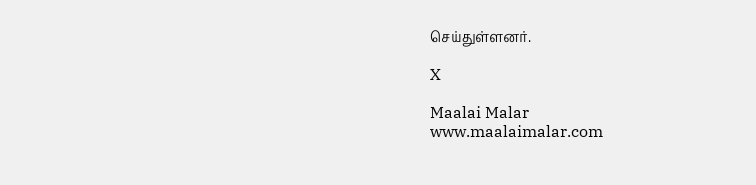செய்துள்ளனர்.

X

Maalai Malar
www.maalaimalar.com